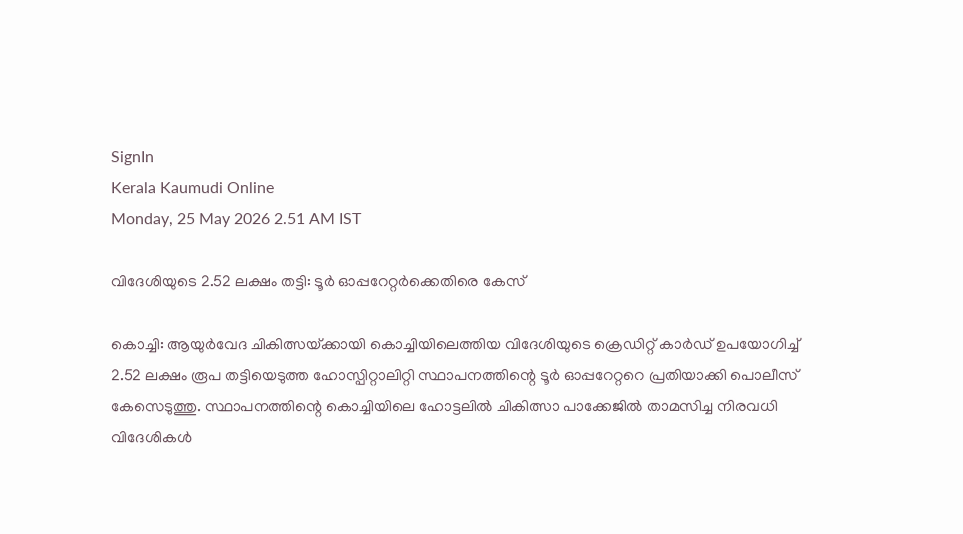SignIn
Kerala Kaumudi Online
Monday, 25 May 2026 2.51 AM IST

വിദേശിയുടെ 2.52 ലക്ഷം തട്ടി: ടൂർ ഓപ്പറേറ്റർക്കെതിരെ കേസ്

കൊച്ചി: ആയുർവേദ ചികിത്സയ്‌ക്കായി കൊച്ചിയിലെത്തിയ വിദേശിയുടെ ക്രെഡിറ്റ് കാർഡ് ഉപയോഗിച്ച് 2.52 ലക്ഷം രൂപ തട്ടിയെടുത്ത ഹോസ്പിറ്റാലിറ്റി സ്ഥാപനത്തിന്റെ ടൂർ ഓപ്പറേറ്ററെ പ്രതിയാക്കി പൊലീസ് കേസെടുത്തു. സ്ഥാപനത്തിന്റെ കൊച്ചിയിലെ ഹോട്ടലിൽ ചികിത്സാ പാക്കേജിൽ താമസിച്ച നിരവധി വിദേശികൾ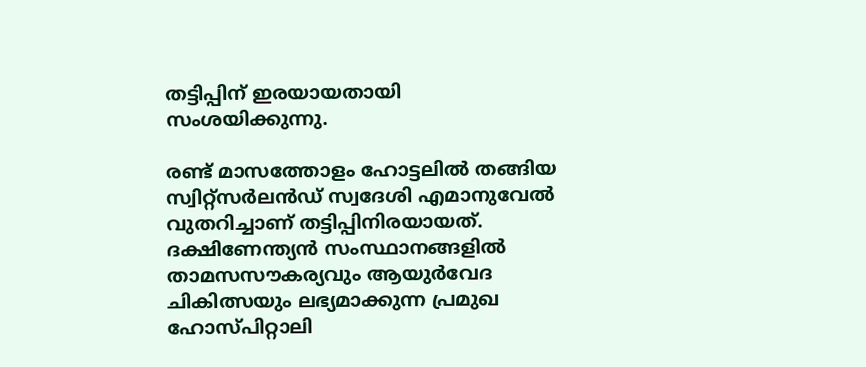തട്ടിപ്പിന് ഇരയായതായി സംശയിക്കുന്നു.

രണ്ട് മാസത്തോളം ഹോട്ടലിൽ തങ്ങിയ സ്വിറ്റ്സർലൻഡ് സ്വദേശി എമാനുവേൽ വുതറിച്ചാണ് തട്ടിപ്പിനിരയായത്. ദക്ഷിണേന്ത്യൻ സംസ്ഥാനങ്ങളിൽ താമസസൗകര്യവും ആയുർവേദ ചികിത്സയും ലഭ്യമാക്കുന്ന പ്രമുഖ ഹോസ്പിറ്റാലി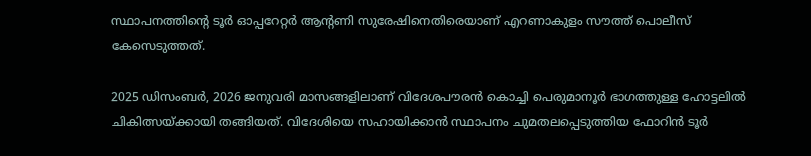സ്ഥാപനത്തിന്റെ ടൂർ ഓപ്പറേറ്റർ ആന്റണി സുരേഷിനെതിരെയാണ് എറണാകുളം സൗത്ത് പൊലീസ് കേസെടുത്തത്.

2025 ഡിസംബർ, 2026 ജനുവരി മാസങ്ങളിലാണ് വിദേശപൗരൻ കൊച്ചി പെരുമാനൂർ ഭാഗത്തുള്ള ഹോട്ടലിൽ ചികിത്സയ്‌ക്കായി തങ്ങിയത്. വിദേശിയെ സഹായിക്കാൻ സ്ഥാപനം ചുമതലപ്പെടുത്തിയ ഫോറിൻ ടൂർ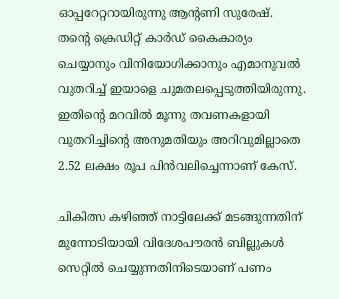ഓപ്പറേറ്ററായിരുന്നു ആന്റണി സുരേഷ്. തന്റെ ക്രെഡിറ്റ് കാർഡ് കൈകാര്യം ചെയ്യാനും വിനിയോഗിക്കാനും എമാനുവൽ വുതറിച്ച് ഇയാളെ ചുമതലപ്പെടുത്തിയിരുന്നു. ഇതിന്റെ മറവിൽ മൂന്നു തവണകളായി വുതറിച്ചിന്റെ അനുമതിയും അറിവുമില്ലാതെ 2.52 ലക്ഷം രൂപ പിൻവലിച്ചെന്നാണ് കേസ്.

ചികിത്സ കഴിഞ്ഞ് നാട്ടിലേക്ക് മടങ്ങുന്നതിന് മുന്നോടിയായി വിദേശപൗരൻ ബില്ലുകൾ സെറ്റിൽ ചെയ്യുന്നതിനിടെയാണ് പണം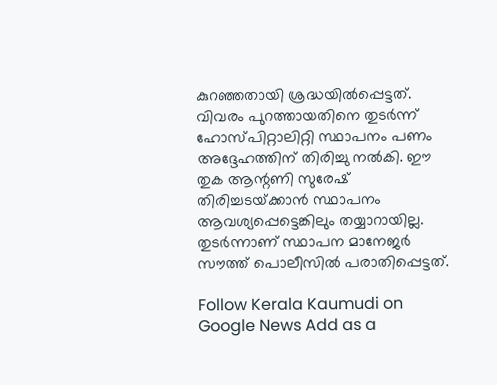കുറഞ്ഞതായി ശ്രദ്ധയിൽപ്പെട്ടത്. വിവരം പുറത്തായതിനെ തുട‌ർന്ന് ഹോസ്പിറ്റാലിറ്റി സ്ഥാപനം പണം അദ്ദേഹത്തിന് തിരിച്ചു നൽകി. ഈ തുക ആന്റണി സുരേഷ് തിരിച്ചടയ്‌ക്കാൻ സ്ഥാപനം ആവശ്യപ്പെട്ടെങ്കിലും തയ്യാറായില്ല. തുടർന്നാണ് സ്ഥാപന മാനേജർ സൗത്ത് പൊലീസിൽ പരാതിപ്പെട്ടത്.

Follow Kerala Kaumudi on Google News Add as a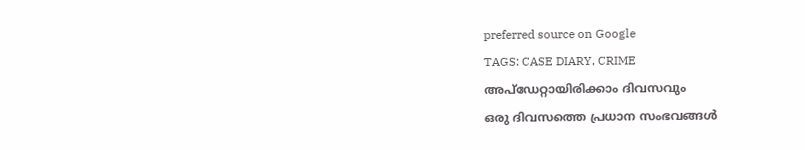preferred source on Google
TAGS: CASE DIARY, CRIME
അപ്ഡേറ്റായിരിക്കാം ദിവസവും
ഒരു ദിവസത്തെ പ്രധാന സംഭവങ്ങൾ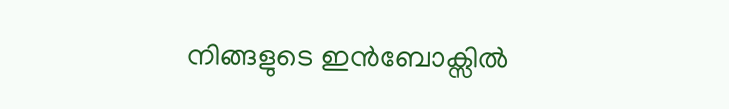നിങ്ങളുടെ ഇൻബോക്സിൽ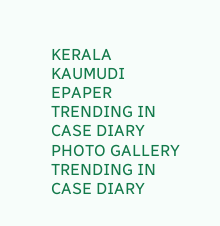KERALA KAUMUDI EPAPER
TRENDING IN CASE DIARY
PHOTO GALLERY
TRENDING IN CASE DIARY